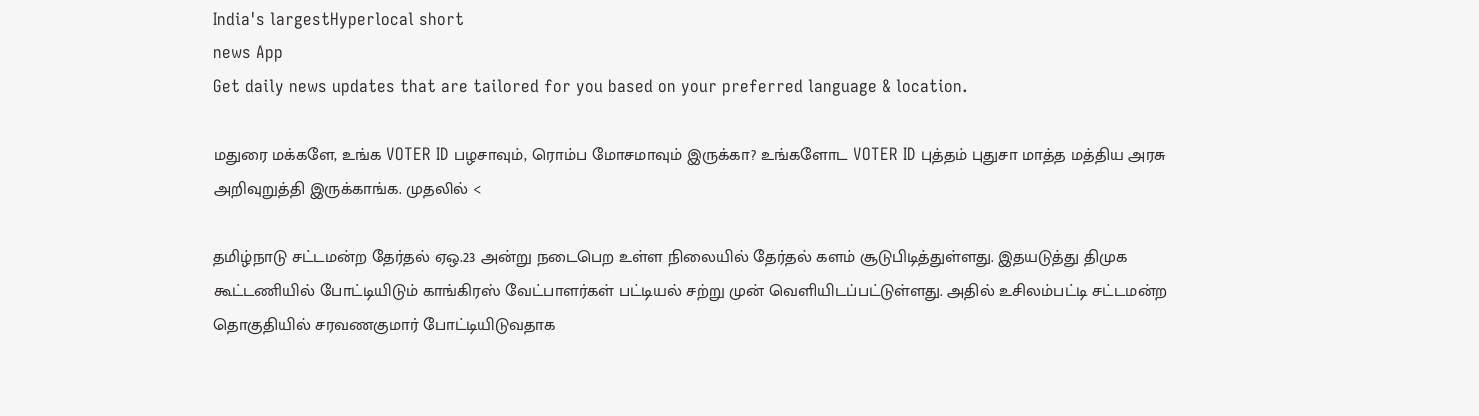India's largestHyperlocal short
news App
Get daily news updates that are tailored for you based on your preferred language & location.

மதுரை மக்களே, உங்க VOTER ID பழசாவும், ரொம்ப மோசமாவும் இருக்கா? உங்களோட VOTER ID புத்தம் புதுசா மாத்த மத்திய அரசு அறிவுறுத்தி இருக்காங்க. முதலில் <

தமிழ்நாடு சட்டமன்ற தேர்தல் ஏஒ.23 அன்று நடைபெற உள்ள நிலையில் தேர்தல் களம் சூடுபிடித்துள்ளது. இதயடுத்து திமுக கூட்டணியில் போட்டியிடும் காங்கிரஸ் வேட்பாளர்கள் பட்டியல் சற்று முன் வெளியிடப்பட்டுள்ளது. அதில் உசிலம்பட்டி சட்டமன்ற தொகுதியில் சரவணகுமார் போட்டியிடுவதாக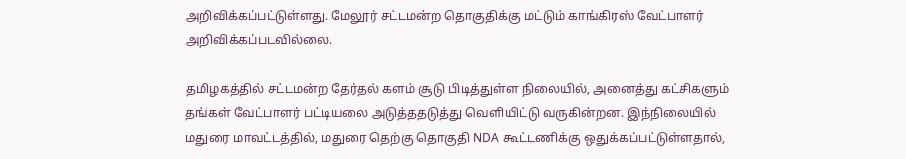அறிவிக்கப்பட்டுள்ளது. மேலூர் சட்டமன்ற தொகுதிக்கு மட்டும் காங்கிரஸ் வேட்பாளர் அறிவிக்கப்படவில்லை.

தமிழகத்தில் சட்டமன்ற தேர்தல் களம் சூடு பிடித்துள்ள நிலையில், அனைத்து கட்சிகளும் தங்கள் வேட்பாளர் பட்டியலை அடுத்ததடுத்து வெளியிட்டு வருகின்றன. இந்நிலையில் மதுரை மாவட்டத்தில், மதுரை தெற்கு தொகுதி NDA கூட்டணிக்கு ஒதுக்கப்பட்டுள்ளதால்,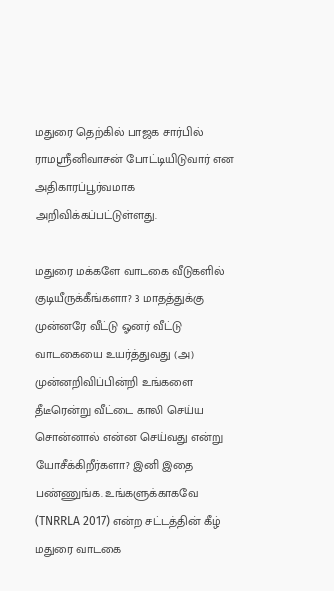மதுரை தெற்கில் பாஜக சார்பில் ராமஸ்ரீனிவாசன் போட்டியிடுவார் என அதிகாரப்பூர்வமாக அறிவிக்கப்பட்டுள்ளது.

மதுரை மக்களே வாடகை வீடுகளில் குடியீருக்கீங்களா? 3 மாதத்துக்கு முன்னரே வீட்டு ஓனர் வீட்டு வாடகையை உயர்த்துவது (அ) முன்னறிவிப்பின்றி உங்களை தீடீரென்று வீட்டை காலி செய்ய சொன்னால் என்ன செய்வது என்று யோசீக்கிறீர்களா? இனி இதை பண்ணுங்க. உங்களுக்காகவே (TNRRLA 2017) என்ற சட்டத்தின் கீழ் மதுரை வாடகை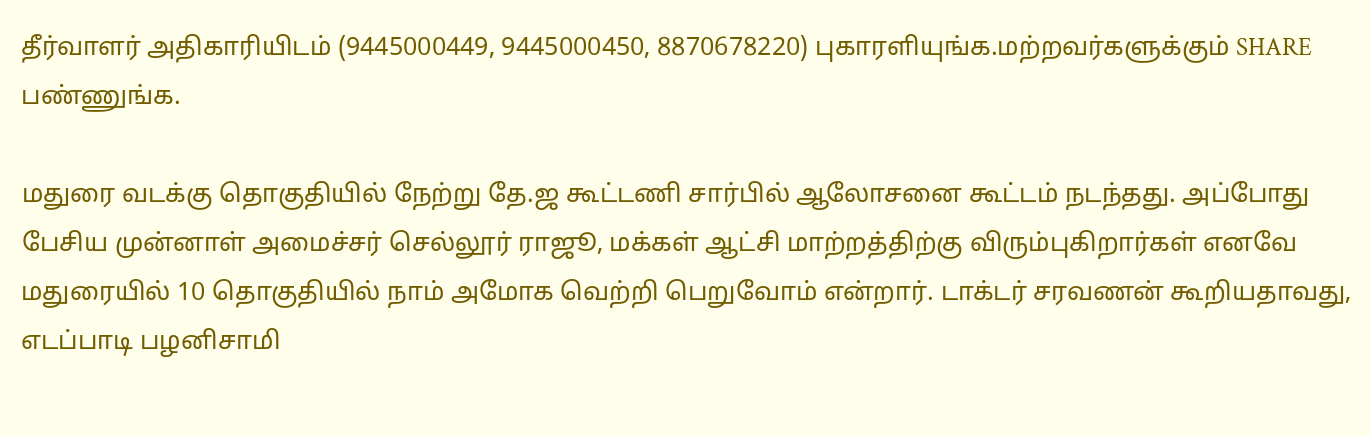தீர்வாளர் அதிகாரியிடம் (9445000449, 9445000450, 8870678220) புகாரளியுங்க.மற்றவர்களுக்கும் SHARE பண்ணுங்க.

மதுரை வடக்கு தொகுதியில் நேற்று தே.ஜ கூட்டணி சார்பில் ஆலோசனை கூட்டம் நடந்தது. அப்போது பேசிய முன்னாள் அமைச்சர் செல்லூர் ராஜூ, மக்கள் ஆட்சி மாற்றத்திற்கு விரும்புகிறார்கள் எனவே மதுரையில் 10 தொகுதியில் நாம் அமோக வெற்றி பெறுவோம் என்றார். டாக்டர் சரவணன் கூறியதாவது, எடப்பாடி பழனிசாமி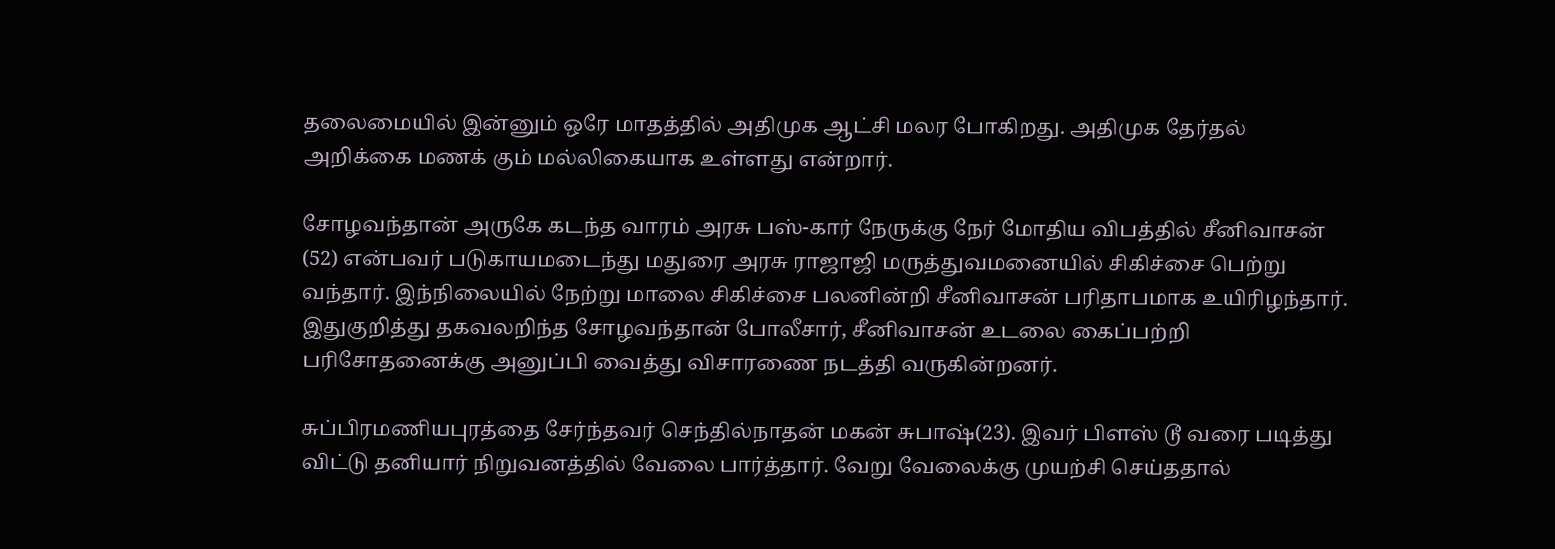தலைமையில் இன்னும் ஒரே மாதத்தில் அதிமுக ஆட்சி மலர போகிறது. அதிமுக தேர்தல் அறிக்கை மணக் கும் மல்லிகையாக உள்ளது என்றார்.

சோழவந்தான் அருகே கடந்த வாரம் அரசு பஸ்-கார் நேருக்கு நேர் மோதிய விபத்தில் சீனிவாசன் (52) என்பவர் படுகாயமடைந்து மதுரை அரசு ராஜாஜி மருத்துவமனையில் சிகிச்சை பெற்று வந்தார். இந்நிலையில் நேற்று மாலை சிகிச்சை பலனின்றி சீனிவாசன் பரிதாபமாக உயிரிழந்தார். இதுகுறித்து தகவலறிந்த சோழவந்தான் போலீசார், சீனிவாசன் உடலை கைப்பற்றி பரிசோதனைக்கு அனுப்பி வைத்து விசாரணை நடத்தி வருகின்றனர்.

சுப்பிரமணியபுரத்தை சேர்ந்தவர் செந்தில்நாதன் மகன் சுபாஷ்(23). இவர் பிளஸ் டூ வரை படித்து விட்டு தனியார் நிறுவனத்தில் வேலை பார்த்தார். வேறு வேலைக்கு முயற்சி செய்ததால்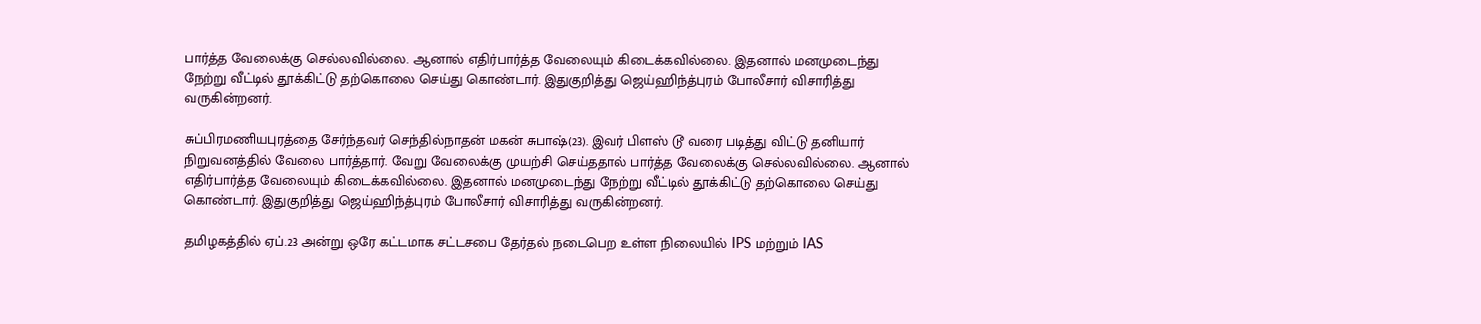பார்த்த வேலைக்கு செல்லவில்லை. ஆனால் எதிர்பார்த்த வேலையும் கிடைக்கவில்லை. இதனால் மனமுடைந்து நேற்று வீட்டில் தூக்கிட்டு தற்கொலை செய்து கொண்டார். இதுகுறித்து ஜெய்ஹிந்த்புரம் போலீசார் விசாரித்து வருகின்றனர்.

சுப்பிரமணியபுரத்தை சேர்ந்தவர் செந்தில்நாதன் மகன் சுபாஷ்(23). இவர் பிளஸ் டூ வரை படித்து விட்டு தனியார் நிறுவனத்தில் வேலை பார்த்தார். வேறு வேலைக்கு முயற்சி செய்ததால் பார்த்த வேலைக்கு செல்லவில்லை. ஆனால் எதிர்பார்த்த வேலையும் கிடைக்கவில்லை. இதனால் மனமுடைந்து நேற்று வீட்டில் தூக்கிட்டு தற்கொலை செய்து கொண்டார். இதுகுறித்து ஜெய்ஹிந்த்புரம் போலீசார் விசாரித்து வருகின்றனர்.

தமிழகத்தில் ஏப்.23 அன்று ஒரே கட்டமாக சட்டசபை தேர்தல் நடைபெற உள்ள நிலையில் IPS மற்றும் IAS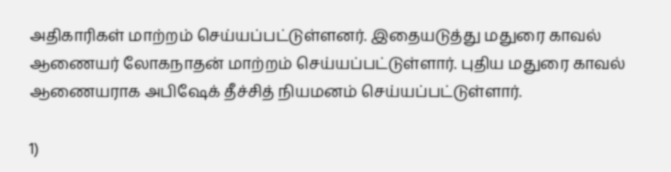அதிகாரிகள் மாற்றம் செய்யப்பட்டுள்ளனர். இதையடுத்து மதுரை காவல் ஆணையர் லோகநாதன் மாற்றம் செய்யப்பட்டுள்ளார். புதிய மதுரை காவல் ஆணையராக அபிஷேக் தீச்சித் நியமனம் செய்யப்பட்டுள்ளார்.

1)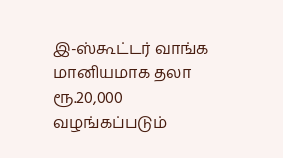இ-ஸ்கூட்டர் வாங்க மானியமாக தலா ரூ.20,000 வழங்கப்படும்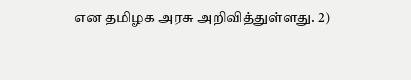என தமிழக அரசு அறிவித்துள்ளது. 2)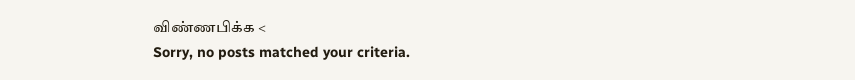விண்ணபிக்க <
Sorry, no posts matched your criteria.